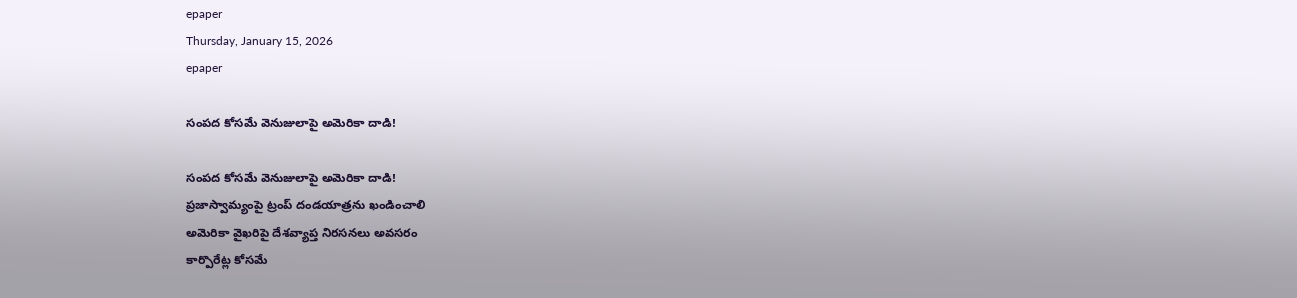epaper
Thursday, January 15, 2026
epaper

సంపద కోసమే వెనుజులాపై అమెరికా దాడి!

సంపద కోసమే వెనుజులాపై అమెరికా దాడి!
ప్రజాస్వామ్యంపై ట్రంప్‌ దండయాత్రను ఖండించాలి
అమెరికా వైఖరిపై దేశవ్యాప్త నిరసనలు అవసరం
కార్పొరేట్ల కోసమే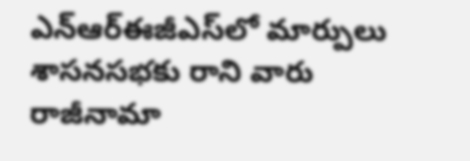ఎన్ఆర్ఈజీఎస్‌లో మార్పులు
శాసనసభకు రాని వారు రాజీనామా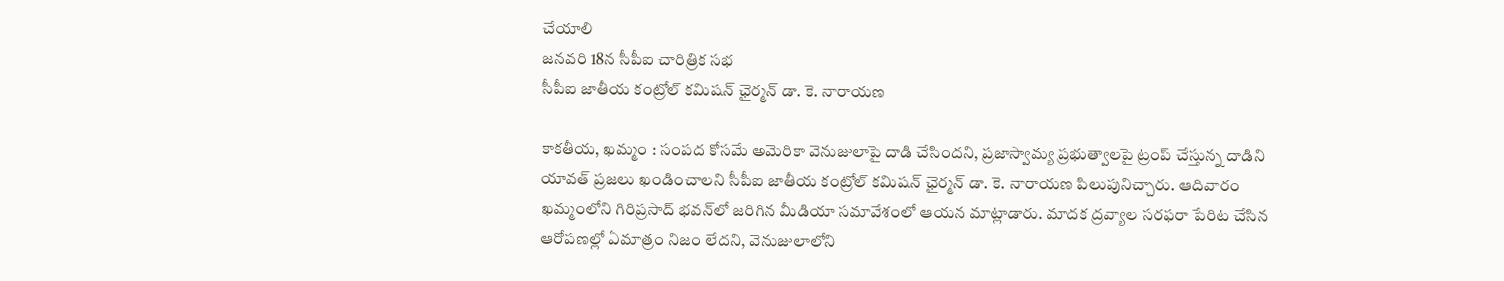చేయాలి
జనవరి 18న సీపీఐ చారిత్రిక సభ
సీపీఐ జాతీయ కంట్రోల్ కమిషన్ ఛైర్మన్ డా. కె. నారాయణ

కాకతీయ, ఖమ్మం : సంపద కోసమే అమెరికా వెనుజులాపై దాడి చేసిందని, ప్రజాస్వామ్య ప్రభుత్వాలపై ట్రంప్ చేస్తున్న దాడిని యావత్ ప్రజలు ఖండించాలని సీపీఐ జాతీయ కంట్రోల్ కమిషన్ ఛైర్మన్ డా. కె. నారాయణ పిలుపునిచ్చారు. ఆదివారం ఖమ్మంలోని గిరిప్రసాద్ భవన్‌లో జరిగిన మీడియా సమావేశంలో ఆయన మాట్లాడారు. మాదక ద్రవ్యాల సరఫరా పేరిట చేసిన ఆరోపణల్లో ఏమాత్రం నిజం లేదని, వెనుజులాలోని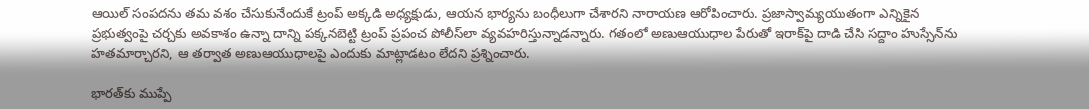ఆయిల్ సంపదను తమ వశం చేసుకునేందుకే ట్రంప్ అక్కడి అధ్యక్షుడు, ఆయన భార్యను బంధీలుగా చేశారని నారాయణ ఆరోపించారు. ప్రజాస్వామ్యయుతంగా ఎన్నికైన ప్రభుత్వంపై చర్చకు అవకాశం ఉన్నా దాన్ని పక్కనబెట్టి ట్రంప్ ప్రపంచ పోలీస్‌లా వ్యవహరిస్తున్నాడన్నారు. గతంలో అణుఆయుధాల పేరుతో ఇరాక్‌పై దాడి చేసి సద్దాం హుస్సేన్‌ను హతమార్చారని, ఆ తర్వాత అణుఆయుధాలపై ఎందుకు మాట్లాడటం లేదని ప్రశ్నించారు.

భారత్‌కు ముప్పే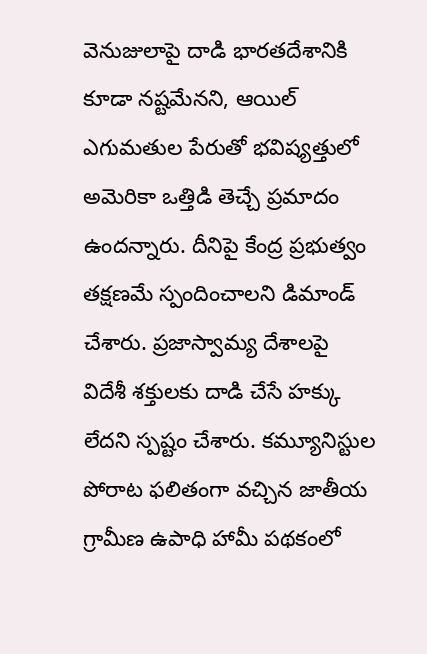వెనుజులాపై దాడి భారతదేశానికి కూడా నష్టమేనని, ఆయిల్ ఎగుమతుల పేరుతో భవిష్యత్తులో అమెరికా ఒత్తిడి తెచ్చే ప్రమాదం ఉందన్నారు. దీనిపై కేంద్ర ప్రభుత్వం తక్షణమే స్పందించాలని డిమాండ్ చేశారు. ప్రజాస్వామ్య దేశాలపై విదేశీ శక్తులకు దాడి చేసే హక్కు లేదని స్పష్టం చేశారు. కమ్యూనిస్టుల పోరాట ఫలితంగా వచ్చిన జాతీయ గ్రామీణ ఉపాధి హామీ పథకంలో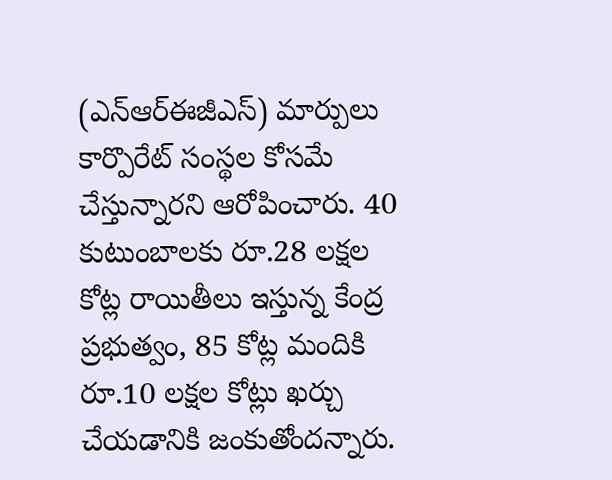(ఎన్ఆర్ఈజీఎస్) మార్పులు కార్పొరేట్ సంస్థల కోసమే చేస్తున్నారని ఆరోపించారు. 40 కుటుంబాలకు రూ.28 లక్షల కోట్ల రాయితీలు ఇస్తున్న కేంద్ర ప్రభుత్వం, 85 కోట్ల మందికి రూ.10 లక్షల కోట్లు ఖర్చు చేయడానికి జంకుతోందన్నారు.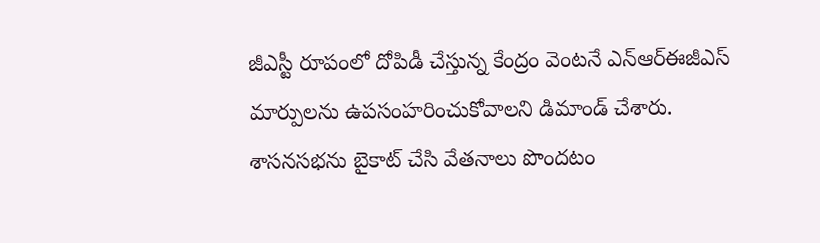జీఎస్టీ రూపంలో దోపిడీ చేస్తున్న కేంద్రం వెంటనే ఎన్ఆర్ఈజీఎస్ మార్పులను ఉపసంహరించుకోవాలని డిమాండ్ చేశారు. శాసనసభను బైకాట్ చేసి వేతనాలు పొందటం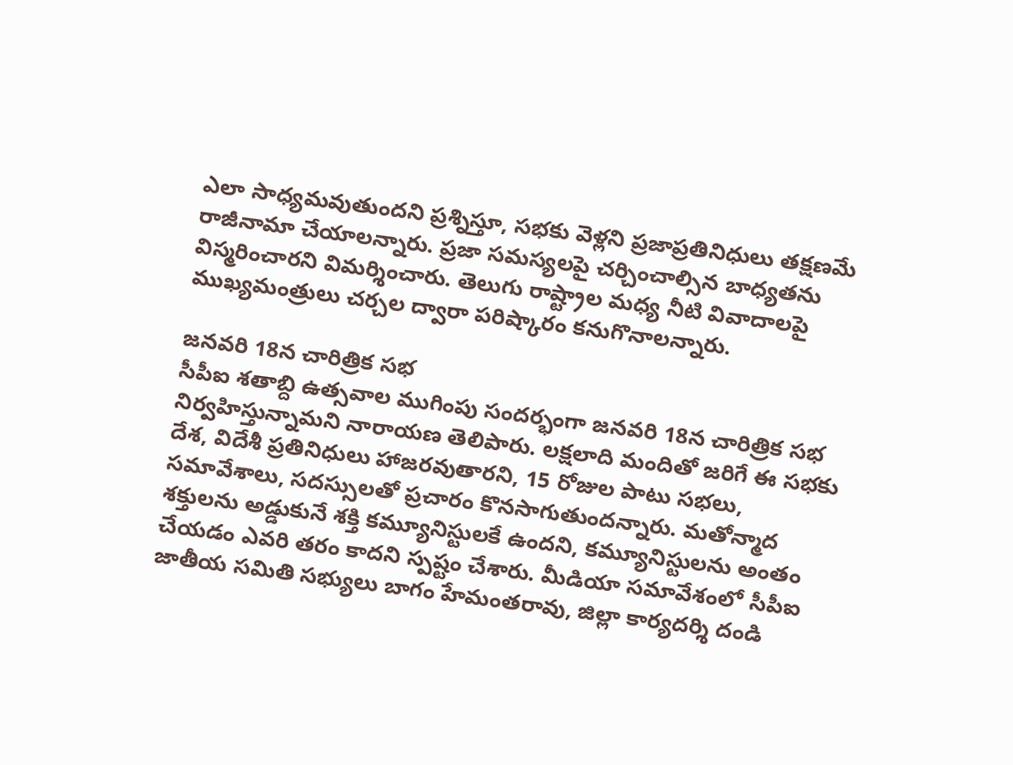ఎలా సాధ్యమవుతుందని ప్రశ్నిస్తూ, సభకు వెళ్లని ప్రజాప్రతినిధులు తక్షణమే రాజీనామా చేయాలన్నారు. ప్రజా సమస్యలపై చర్చించాల్సిన బాధ్యతను విస్మరించారని విమర్శించారు. తెలుగు రాష్ట్రాల మధ్య నీటి వివాదాలపై ముఖ్యమంత్రులు చర్చల ద్వారా పరిష్కారం కనుగొనాలన్నారు.

జనవరి 18న చారిత్రిక సభ
సీపీఐ శతాబ్ది ఉత్సవాల ముగింపు సందర్భంగా జనవరి 18న చారిత్రిక సభ నిర్వహిస్తున్నామని నారాయణ తెలిపారు. లక్షలాది మందితో జరిగే ఈ సభకు దేశ, విదేశీ ప్రతినిధులు హాజరవుతారని, 15 రోజుల పాటు సభలు, సమావేశాలు, సదస్సులతో ప్రచారం కొనసాగుతుందన్నారు. మతోన్మాద శక్తులను అడ్డుకునే శక్తి కమ్యూనిస్టులకే ఉందని, కమ్యూనిస్టులను అంతం చేయడం ఎవరి తరం కాదని స్పష్టం చేశారు. మీడియా సమావేశంలో సీపీఐ జాతీయ సమితి సభ్యులు బాగం హేమంతరావు, జిల్లా కార్యదర్శి దండి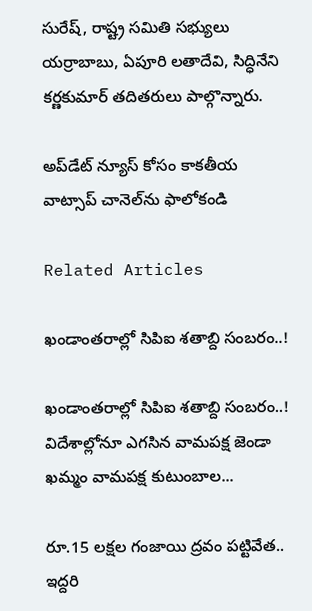సురేష్, రాష్ట్ర సమితి సభ్యులు యర్రాబాబు, ఏపూరి లతాదేవి, సిద్ధినేని కర్ణకుమార్ తదితరులు పాల్గొన్నారు.

అప్‌డేట్ న్యూస్ కోసం కాక‌తీయ వాట్సాప్ చానెల్‌ను ఫాలోకండి

Related Articles

ఖండాంతరాల్లో సిపిఐ శతాబ్ది సంబరం..!

ఖండాంతరాల్లో సిపిఐ శతాబ్ది సంబరం..! విదేశాల్లోనూ ఎగసిన వామపక్ష జెండా ఖమ్మం వామపక్ష కుటుంబాల...

రూ.15 లక్షల గంజాయి ద్రవం పట్టివేత.. ఇద్ద‌రి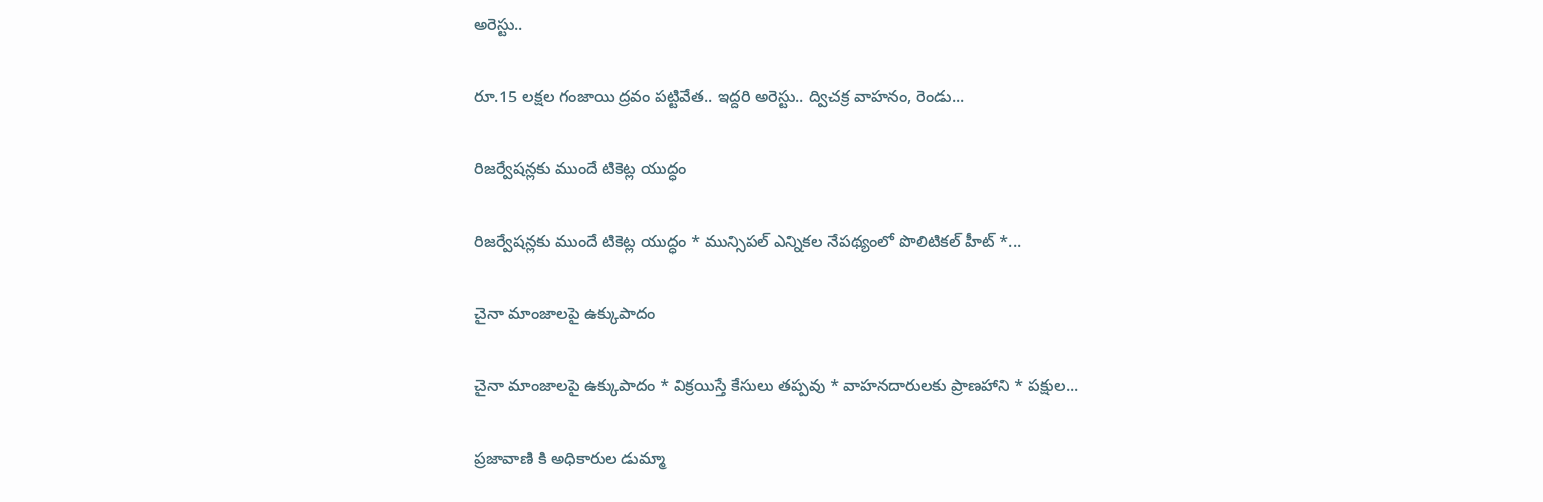అరెస్టు..

రూ.15 లక్షల గంజాయి ద్రవం పట్టివేత.. ఇద్ద‌రి అరెస్టు.. ద్విచక్ర వాహనం, రెండు...

రిజర్వేషన్లకు ముందే టికెట్ల యుద్ధం

రిజర్వేషన్లకు ముందే టికెట్ల యుద్ధం * మున్సిపల్ ఎన్నికల నేపథ్యంలో పొలిటికల్ హీట్ *...

చైనా మాంజాలపై ఉక్కుపాదం

చైనా మాంజాలపై ఉక్కుపాదం * విక్రయిస్తే కేసులు తప్పవు * వాహనదారులకు ప్రాణహాని * పక్షుల...

ప్రజావాణి కి అధికారుల డుమ్మా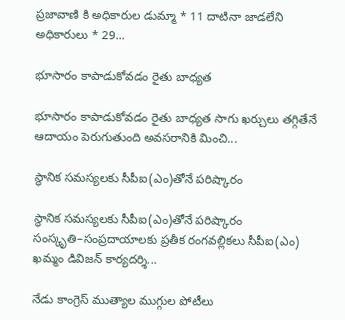ప్రజావాణి కి అధికారుల డుమ్మా * 11 దాటినా జాడలేని అధికారులు * 29...

భూసారం కాపాడుకోవడం రైతు బాధ్యత

భూసారం కాపాడుకోవడం రైతు బాధ్యత సాగు ఖర్చులు త‌గ్గితేనే ఆదాయం పెరుగుతుంది అవసరానికి మించి...

స్థానిక సమస్యలకు సీపీఐ(ఎం)తోనే పరిష్కారం

స్థానిక సమస్యలకు సీపీఐ(ఎం)తోనే పరిష్కారం సంస్కృతి–సంప్రదాయాలకు ప్రతీక రంగవల్లికలు సీపీఐ(ఎం) ఖమ్మం డివిజన్ కార్యదర్శి...

నేడు కాంగ్రెస్‌ ముత్యాల ముగ్గుల పోటీలు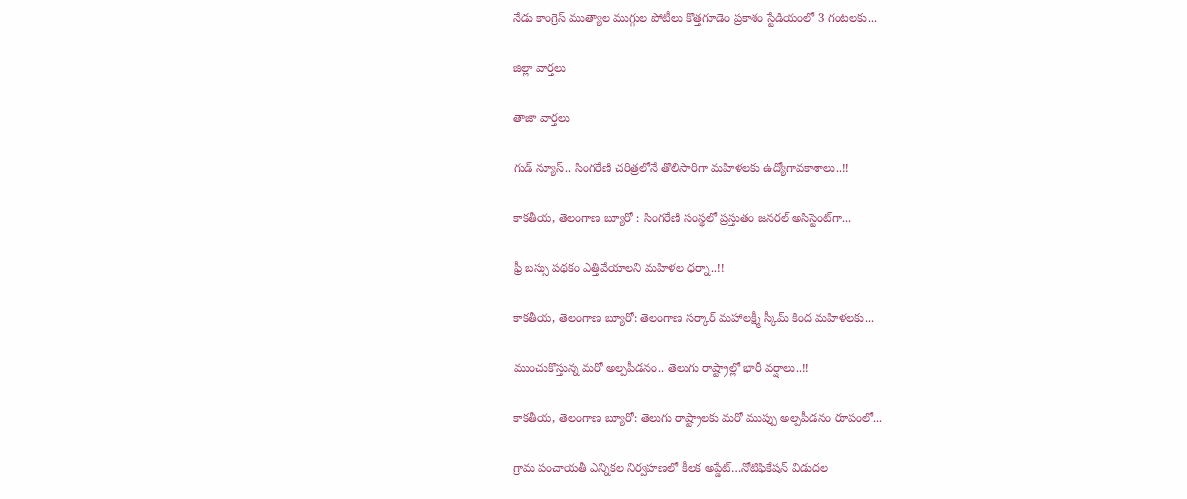నేడు కాంగ్రెస్‌ ముత్యాల ముగ్గుల పోటీలు కొత్తగూడెం ప్రకాశం స్టేడియంలో 3 గంటలకు...

జిల్లా వార్త‌లు

తాజా వార్త‌లు

గుడ్ న్యూస్.. సింగరేణి చరిత్రలోనే తొలిసారిగా మ‌హిళ‌ల‌కు ఉద్యోగావ‌కాశాలు..!!

కాక‌తీయ‌, తెలంగాణ బ్యూరో : సింగరేణి సంస్థలో ప్రస్తుతం జనరల్ అసిస్టెంట్‌గా...

ఫ్రీ బస్సు పథకం ఎత్తివేయాలని మహిళల ధర్నా..!!

కాకతీయ, తెలంగాణ బ్యూరో: తెలంగాణ సర్కార్ మహాలక్ష్మీ స్కీమ్ కింద మహిళలకు...

ముంచుకొస్తున్న మరో అల్పపీడనం.. తెలుగు రాష్ట్రాల్లో భారీ వర్షాలు..!!

కాకతీయ, తెలంగాణ బ్యూరో: తెలుగు రాష్ట్రాలకు మరో ముప్పు అల్పపీడనం రూపంలో...

గ్రామ పంచాయ‌తీ ఎన్నిక‌ల నిర్వ‌హ‌ణ‌లో కీల‌క అప్డేట్‌…నోటిఫికేషన్ విడుదల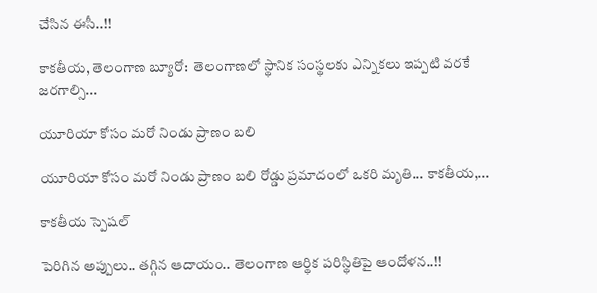చేసిన ఈసీ..!!

కాకతీయ, తెలంగాణ బ్యూరో:  తెలంగాణలో స్థానిక సంస్థలకు ఎన్నికలు ఇప్పటి వరకే జరగాల్సి...

యూరియా కోసం మరో నిండు ప్రాణం బలి

యూరియా కోసం మరో నిండు ప్రాణం బలి రోడ్డు ప్రమాదంలో ఒకరి మృతి... కాకతీయ,...

కాక‌తీయ స్పెష‌ల్‌

పెరిగిన అప్పులు.. తగ్గిన ఆదాయం.. తెలంగాణ ఆర్థిక పరిస్థితిపై ఆందోళన..!!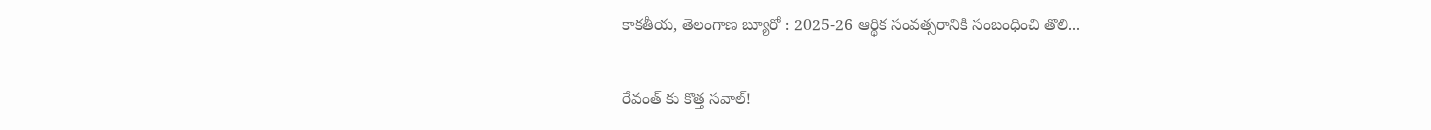కాకతీయ, తెలంగాణ బ్యూరో : 2025-26 ఆర్థిక సంవత్సరానికి సంబంధించి తొలి...

రేవంత్ కు కొత్త సవాల్!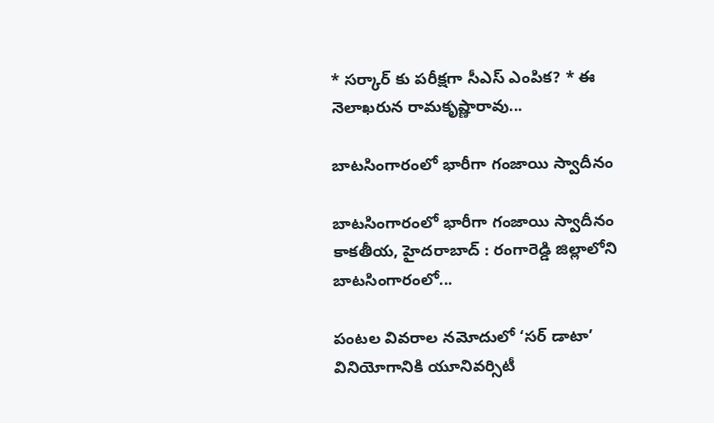* సర్కార్ కు పరీక్షగా సీఎస్ ఎంపిక? * ఈ నెలాఖరున రామకృష్ణారావు...

బాటసింగారంలో భారీగా గంజాయి స్వాదీనం

బాటసింగారంలో భారీగా గంజాయి స్వాదీనం కాక‌తీయ‌, హైదరాబాద్ : రంగారెడ్డి జిల్లాలోని బాటసింగారంలో...

పంటల వివరాల నమోదులో ‘సర్ డాటా’ వినియోగానికి యూనివర్సిటీ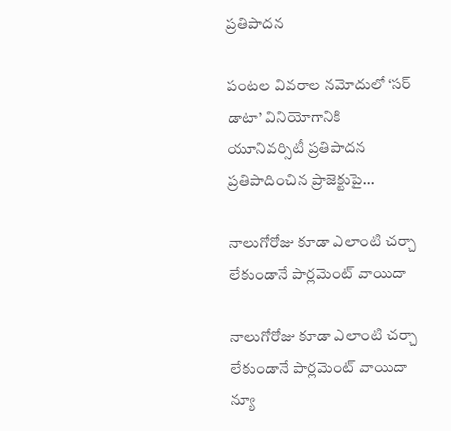ప్రతిపాదన

పంటల వివరాల నమోదులో ‘సర్ డాటా’ వినియోగానికి యూనివర్సిటీ ప్రతిపాదన ప్రతిపాదించిన ప్రాజెక్టుపై...

నాలుగోరోజు కూడా ఎలాంటి చర్చా లేకుండానే పార్లమెంట్ వాయిదా

నాలుగోరోజు కూడా ఎలాంటి చర్చా లేకుండానే పార్లమెంట్ వాయిదా న్యూ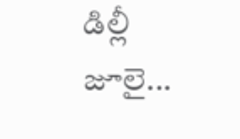డిల్లీ జూలై...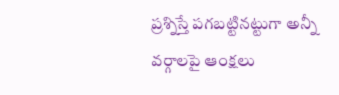ప్రశ్నిస్తే పగబట్టినట్టుగా అన్నీ వర్గాలపై ఆంక్షలు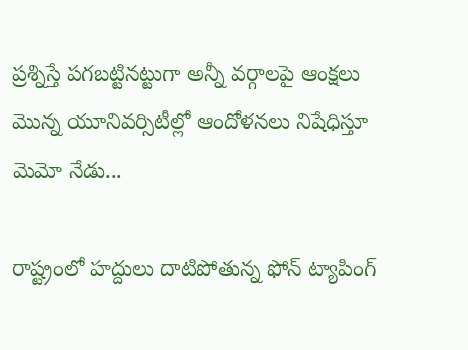ప్రశ్నిస్తే పగబట్టినట్టుగా అన్నీ వర్గాలపై ఆంక్షలు మొన్న యూనివర్సిటీల్లో ఆందోళనలు నిషేధిస్తూ మెమో నేడు...

రాష్ట్రంలో హద్దులు దాటిపోతున్న ఫోన్‌ ట్యాపింగ్‌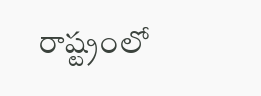రాష్ట్రంలో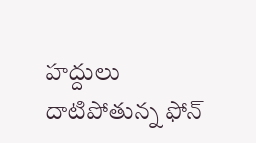హద్దులు దాటిపోతున్న ఫోన్‌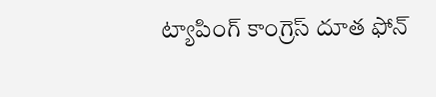ట్యాపింగ్‌ కాంగ్రెస్‌ దూత ఫోన్‌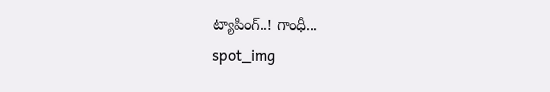ట్యాపింగ్‌..! గాంధీ...
spot_img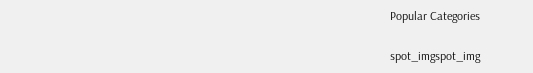Popular Categories

spot_imgspot_img